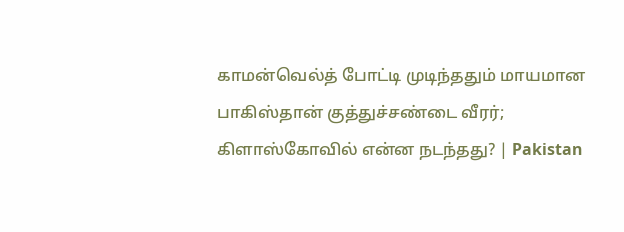காமன்வெல்த் போட்டி முடிந்ததும் மாயமான பாகிஸ்தான் குத்துச்சண்டை வீரர்; கிளாஸ்கோவில் என்ன நடந்தது? | Pakistan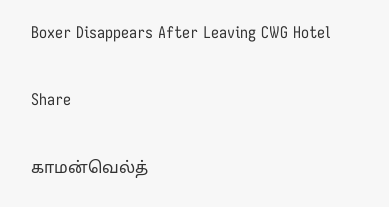Boxer Disappears After Leaving CWG Hotel

Share

காமன்வெல்த்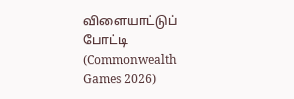விளையாட்டுப் போட்டி (Commonwealth Games 2026)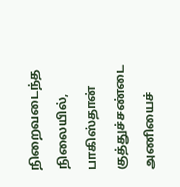நிறைவடைந்த நிலையில், பாகிஸ்தான் குத்துச்சண்டை அணியைச்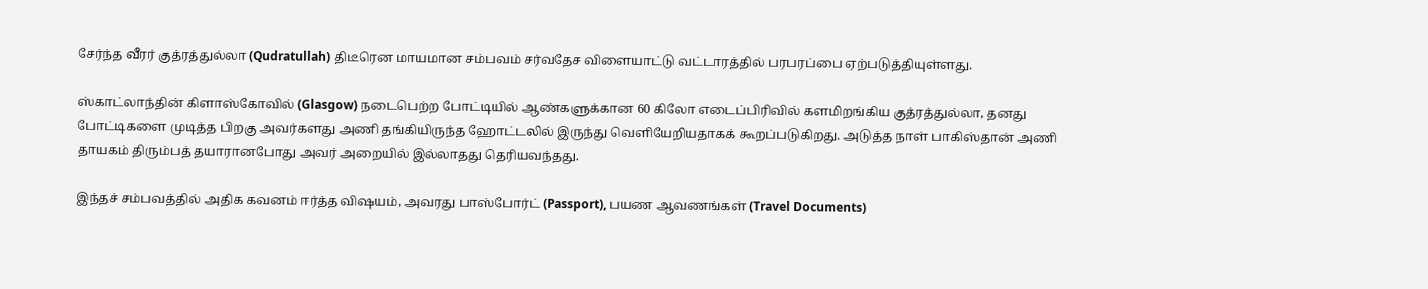சேர்ந்த வீரர் குத்ரத்துல்லா (Qudratullah) திடீரென மாயமான சம்பவம் சர்வதேச விளையாட்டு வட்டாரத்தில் பரபரப்பை ஏற்படுத்தியுள்ளது.

ஸ்காட்லாந்தின் கிளாஸ்கோவில் (Glasgow) நடைபெற்ற போட்டியில் ஆண்களுக்கான 60 கிலோ எடைப்பிரிவில் களமிறங்கிய குத்ரத்துல்லா, தனது போட்டிகளை முடித்த பிறகு அவர்களது அணி தங்கியிருந்த ஹோட்டலில் இருந்து வெளியேறியதாகக் கூறப்படுகிறது. அடுத்த நாள் பாகிஸ்தான் அணி தாயகம் திரும்பத் தயாரானபோது அவர் அறையில் இல்லாதது தெரியவந்தது.

இந்தச் சம்பவத்தில் அதிக கவனம் ஈர்த்த விஷயம், அவரது பாஸ்போர்ட் (Passport), பயண ஆவணங்கள் (Travel Documents)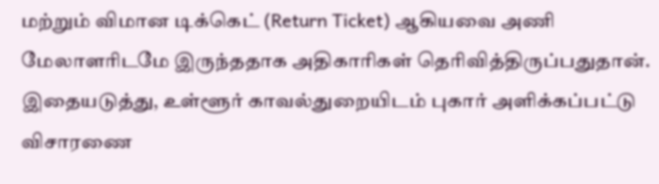மற்றும் விமான டிக்கெட் (Return Ticket) ஆகியவை அணி மேலாளரிடமே இருந்ததாக அதிகாரிகள் தெரிவித்திருப்பதுதான். இதையடுத்து, உள்ளூர் காவல்துறையிடம் புகார் அளிக்கப்பட்டு விசாரணை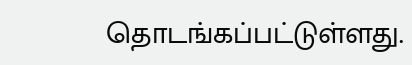தொடங்கப்பட்டுள்ளது.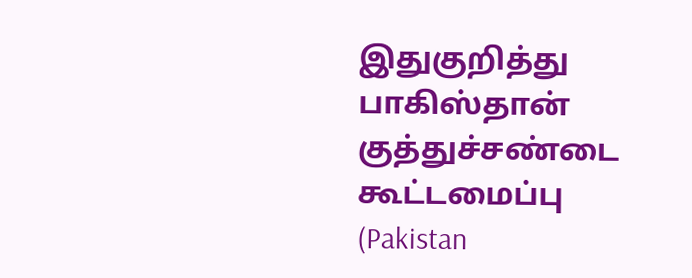இதுகுறித்து பாகிஸ்தான் குத்துச்சண்டை கூட்டமைப்பு (Pakistan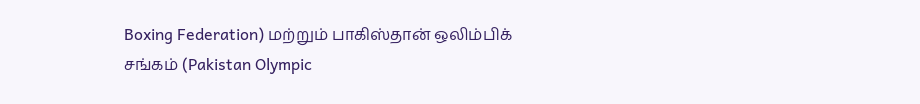Boxing Federation) மற்றும் பாகிஸ்தான் ஒலிம்பிக் சங்கம் (Pakistan Olympic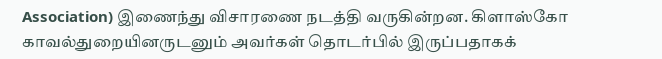Association) இணைந்து விசாரணை நடத்தி வருகின்றன. கிளாஸ்கோ காவல்துறையினருடனும் அவர்கள் தொடர்பில் இருப்பதாகக்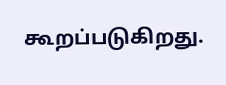கூறப்படுகிறது.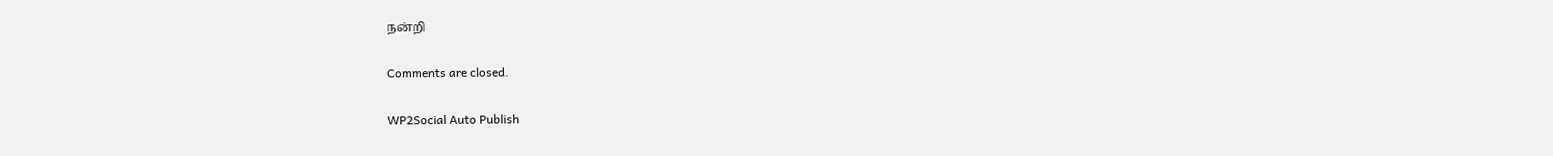நன்றி

Comments are closed.

WP2Social Auto Publish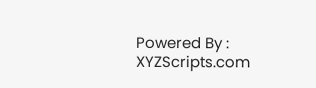Powered By : XYZScripts.com